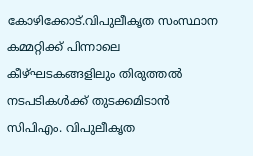കോഴിക്കോട്.വിപുലീകൃത സംസ്ഥാന കമ്മറ്റിക്ക് പിന്നാലെ കീഴ്ഘടകങ്ങളിലും തിരുത്തൽ നടപടികൾക്ക് തുടക്കമിടാൻ സിപിഎം. വിപുലീകൃത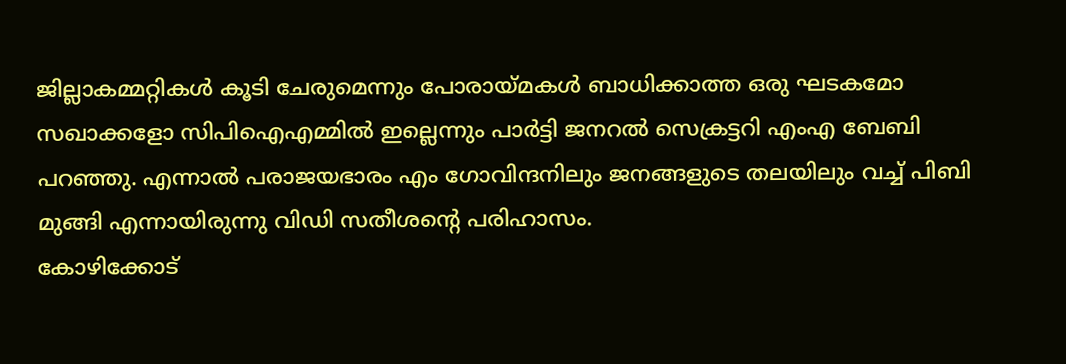ജില്ലാകമ്മറ്റികൾ കൂടി ചേരുമെന്നും പോരായ്മകൾ ബാധിക്കാത്ത ഒരു ഘടകമോ സഖാക്കളോ സിപിഐഎമ്മിൽ ഇല്ലെന്നും പാർട്ടി ജനറൽ സെക്രട്ടറി എംഎ ബേബി പറഞ്ഞു. എന്നാൽ പരാജയഭാരം എം ഗോവിന്ദനിലും ജനങ്ങളുടെ തലയിലും വച്ച് പിബി മുങ്ങി എന്നായിരുന്നു വിഡി സതീശൻ്റെ പരിഹാസം.
കോഴിക്കോട്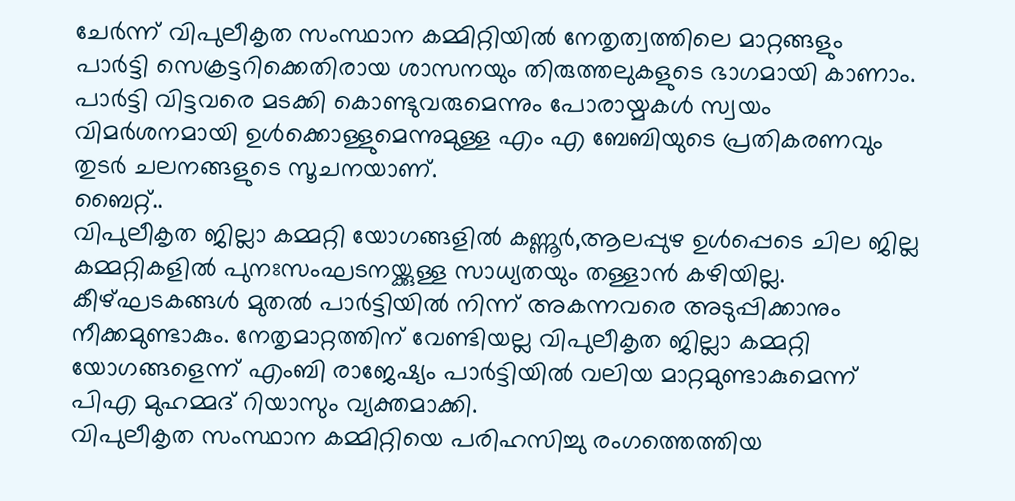ചേർന്ന് വിപുലീകൃത സംസ്ഥാന കമ്മിറ്റിയിൽ നേതൃത്വത്തിലെ മാറ്റങ്ങളും പാർട്ടി സെക്രട്ടറിക്കെതിരായ ശാസനയും തിരുത്തലുകളുടെ ഭാഗമായി കാണാം. പാർട്ടി വിട്ടവരെ മടക്കി കൊണ്ടുവരുമെന്നും പോരായ്മകൾ സ്വയം വിമർശനമായി ഉൾക്കൊള്ളുമെന്നുമുള്ള എം എ ബേബിയുടെ പ്രതികരണവും തുടർ ചലനങ്ങളുടെ സൂചനയാണ്.
ബൈറ്റ്..
വിപുലീകൃത ജില്ലാ കമ്മറ്റി യോഗങ്ങളിൽ കണ്ണൂർ,ആലപ്പുഴ ഉൾപ്പെടെ ചില ജില്ല കമ്മറ്റികളിൽ പുനഃസംഘടനയ്ക്കുള്ള സാധ്യതയും തള്ളാൻ കഴിയില്ല. കീഴ്ഘടകങ്ങൾ മുതൽ പാർട്ടിയിൽ നിന്ന് അകന്നവരെ അടുപ്പിക്കാനും നീക്കമുണ്ടാകും. നേതൃമാറ്റത്തിന് വേണ്ടിയല്ല വിപുലീകൃത ജില്ലാ കമ്മറ്റി യോഗങ്ങളെന്ന് എംബി രാജേഷ്യം പാർട്ടിയിൽ വലിയ മാറ്റമുണ്ടാകുമെന്ന് പിഎ മുഹമ്മദ് റിയാസും വ്യക്തമാക്കി.
വിപുലീകൃത സംസ്ഥാന കമ്മിറ്റിയെ പരിഹസിച്ചു രംഗത്തെത്തിയ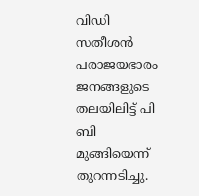വിഡി സതീശൻ പരാജയഭാരം ജനങ്ങളുടെ തലയിലിട്ട് പി ബി മുങ്ങിയെന്ന് തുറന്നടിച്ചു.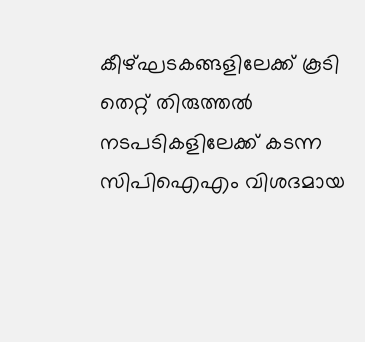കീഴ്ഘടകങ്ങളിലേക്ക് കൂടി തെറ്റ് തിരുത്തൽ നടപടികളിലേക്ക് കടന്ന സിപിഐഎം വിശദമായ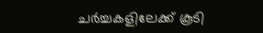ചർച്ചകളിലേക്ക് കൂടി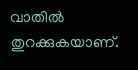വാതിൽ തുറക്കുകയാണ്.